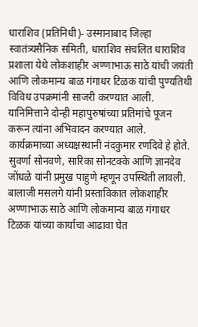धाराशिव (प्रतिनिधी)- उस्मानाबाद जिल्हा स्वातंत्र्यसैनिक समिती, धाराशिव संचलित धाराशिव प्रशाला येथे लोकशाहीर अण्णाभाऊ साठे यांची जयंती आणि लोकमान्य बाळ गंगाधर टिळक यांची पुण्यतिथी विविध उपक्रमांनी साजरी करण्यात आली. यानिमित्ताने दोन्ही महापुरुषांच्या प्रतिमांचे पूजन करून त्यांना अभिवादन करण्यात आले.
कार्यक्रमाच्या अध्यक्षस्थानी नंदकुमार रणदिवे हे होते. सुवर्णा सोनवणे, सारिका सोनटक्के आणि ज्ञानदेव जोंधळे यांनी प्रमुख पाहुणे म्हणून उपस्थिती लावली. बालाजी मसलगे यांनी प्रस्ताविकात लोकशाहीर अण्णाभाऊ साठे आणि लोकमान्य बाळ गंगाधर टिळक यांच्या कार्याचा आढावा घेत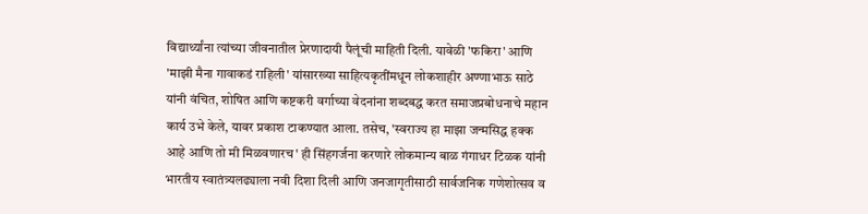विद्यार्थ्यांना त्यांच्या जीवनातील प्रेरणादायी पैलूंची माहिती दिली. यावेळी 'फकिरा' आणि 'माझी मैना गावाकडं राहिली' यांसारख्या साहित्यकृतींमधून लोकशाहीर अण्णाभाऊ साठे यांनी वंचित, शोषित आणि कष्टकरी वर्गाच्या वेदनांना शब्दबद्ध करत समाजप्रबोधनाचे महान कार्य उभे केले, यावर प्रकाश टाकण्यात आला. तसेच, 'स्वराज्य हा माझा जन्मसिद्ध हक्क आहे आणि तो मी मिळवणारच' ही सिंहगर्जना करणारे लोकमान्य बाळ गंगाधर टिळक यांनी भारतीय स्वातंत्र्यलढ्याला नवी दिशा दिली आणि जनजागृतीसाठी सार्वजनिक गणेशोत्सव व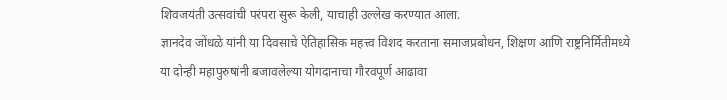शिवजयंती उत्सवांची परंपरा सुरू केली, याचाही उल्लेख करण्यात आला.
ज्ञानदेव जोंधळे यांनी या दिवसाचे ऐतिहासिक महत्त्व विशद करताना समाजप्रबोधन, शिक्षण आणि राष्ट्रनिर्मितीमध्ये या दोन्ही महापुरुषांनी बजावलेल्या योगदानाचा गौरवपूर्ण आढावा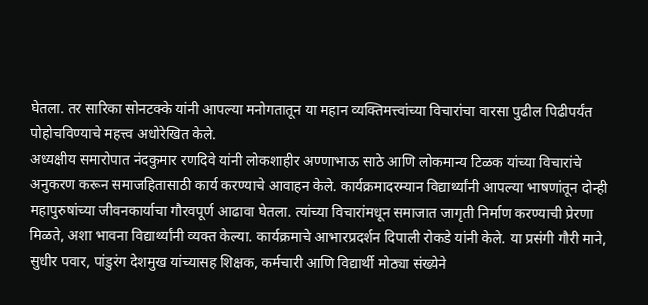घेतला. तर सारिका सोनटक्के यांनी आपल्या मनोगतातून या महान व्यक्तिमत्त्वांच्या विचारांचा वारसा पुढील पिढीपर्यंत पोहोचविण्याचे महत्त्व अधोरेखित केले.
अध्यक्षीय समारोपात नंदकुमार रणदिवे यांनी लोकशाहीर अण्णाभाऊ साठे आणि लोकमान्य टिळक यांच्या विचारांचे अनुकरण करून समाजहितासाठी कार्य करण्याचे आवाहन केले. कार्यक्रमादरम्यान विद्यार्थ्यांनी आपल्या भाषणांतून दोन्ही महापुरुषांच्या जीवनकार्याचा गौरवपूर्ण आढावा घेतला. त्यांच्या विचारांमधून समाजात जागृती निर्माण करण्याची प्रेरणा मिळते, अशा भावना विद्यार्थ्यांनी व्यक्त केल्या. कार्यक्रमाचे आभारप्रदर्शन दिपाली रोकडे यांनी केले. या प्रसंगी गौरी माने, सुधीर पवार, पांडुरंग देशमुख यांच्यासह शिक्षक, कर्मचारी आणि विद्यार्थी मोठ्या संख्येने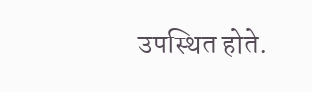उपस्थित होते.